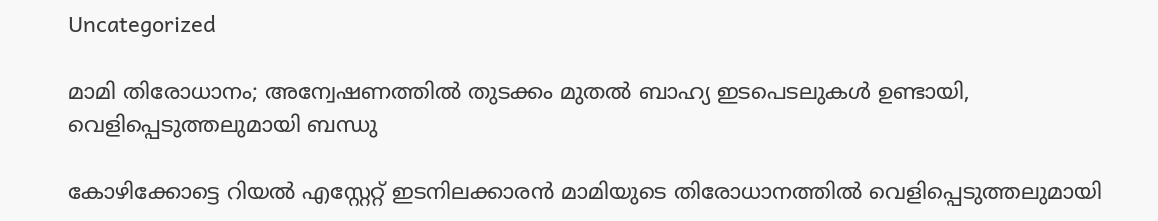Uncategorized

മാമി തിരോധാനം; അന്വേഷണത്തിൽ തുടക്കം മുതൽ ബാഹ്യ ഇടപെടലുകൾ ഉണ്ടായി, വെളിപ്പെടുത്തലുമായി ബന്ധു

കോഴിക്കോട്ടെ റിയൽ എസ്റ്റേറ്റ് ഇടനിലക്കാരൻ മാമിയുടെ തിരോധാനത്തിൽ വെളിപ്പെടുത്തലുമായി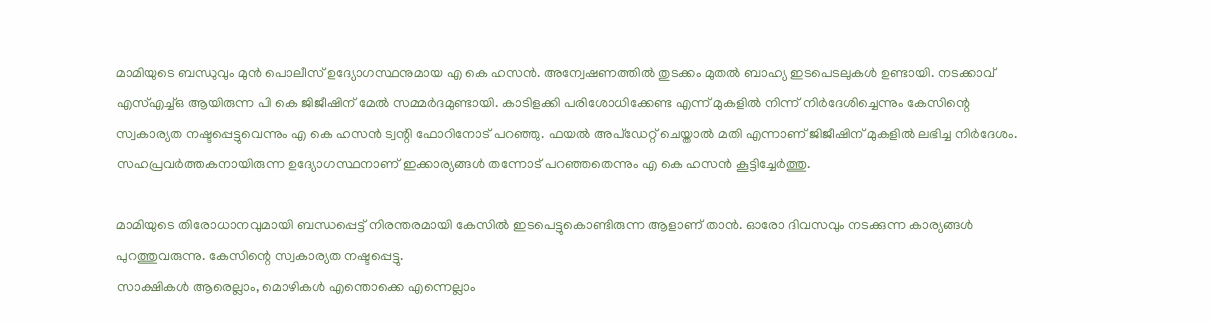മാമിയുടെ ബന്ധുവും മുൻ പൊലീസ് ഉദ്യോഗസ്ഥനുമായ എ കെ ഹസൻ. അന്വേഷണത്തിൽ തുടക്കം മുതൽ ബാഹ്യ ഇടപെടലുകൾ ഉണ്ടായി. നടക്കാവ് എസ്എച്ച്ഒ ആയിരുന്ന പി കെ ജിജീഷിന് മേൽ സമ്മർദമുണ്ടായി. കാടിളക്കി പരിശോധിക്കേണ്ട എന്ന് മുകളിൽ നിന്ന് നിർദേശിച്ചെന്നും കേസിന്റെ സ്വകാര്യത നഷ്ടപ്പെട്ടുവെന്നും എ കെ ഹസൻ ട്വന്റി ഫോറിനോട് പറഞ്ഞു. ഫയൽ അപ്ഡേറ്റ് ചെയ്താൽ മതി എന്നാണ് ജിജീഷിന് മുകളിൽ ലഭിച്ച നിർദേശം. സഹപ്രവർത്തകനായിരുന്ന ഉദ്യോഗസ്ഥനാണ് ഇക്കാര്യങ്ങൾ തന്നോട് പറഞ്ഞതെന്നും എ കെ ഹസൻ കൂട്ടിച്ചേർത്തു.

മാമിയുടെ തിരോധാനവുമായി ബന്ധപ്പെട്ട് നിരന്തരമായി കേസിൽ ഇടപെട്ടുകൊണ്ടിരുന്ന ആളാണ് താൻ. ഓരോ ദിവസവും നടക്കുന്ന കാര്യങ്ങൾ പുറത്തുവരുന്നു. കേസിന്റെ സ്വകാര്യത നഷ്ടപ്പെട്ടു.
സാക്ഷികൾ ആരെല്ലാം, മൊഴികൾ എന്തൊക്കെ എന്നെല്ലാം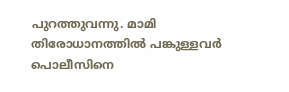പുറത്തുവന്നു. മാമി തിരോധാനത്തിൽ പങ്കുള്ളവർ പൊലീസിനെ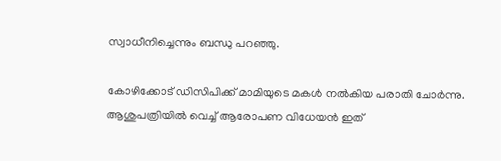സ്വാധീനിച്ചെന്നും ബന്ധു പറഞ്ഞു.

കോഴിക്കോട് ഡിസിപിക്ക് മാമിയുടെ മകൾ നൽകിയ പരാതി ചോർന്നു. ആശുപത്രിയിൽ വെച്ച് ആരോപണ വിധേയൻ ഇത്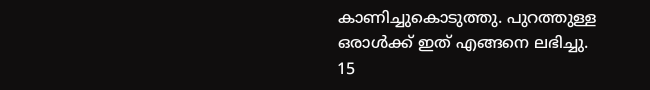കാണിച്ചുകൊടുത്തു. പുറത്തുള്ള ഒരാൾക്ക് ഇത് എങ്ങനെ ലഭിച്ചു. 15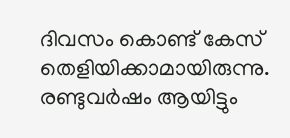ദിവസം കൊണ്ട് കേസ് തെളിയിക്കാമായിരുന്നു. രണ്ടുവർഷം ആയിട്ടും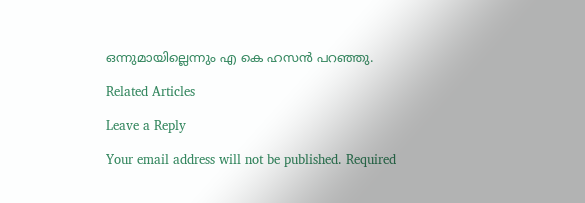ഒന്നുമായില്ലെന്നും എ കെ ഹസൻ പറഞ്ഞു.

Related Articles

Leave a Reply

Your email address will not be published. Required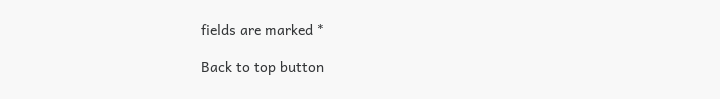fields are marked *

Back to top button